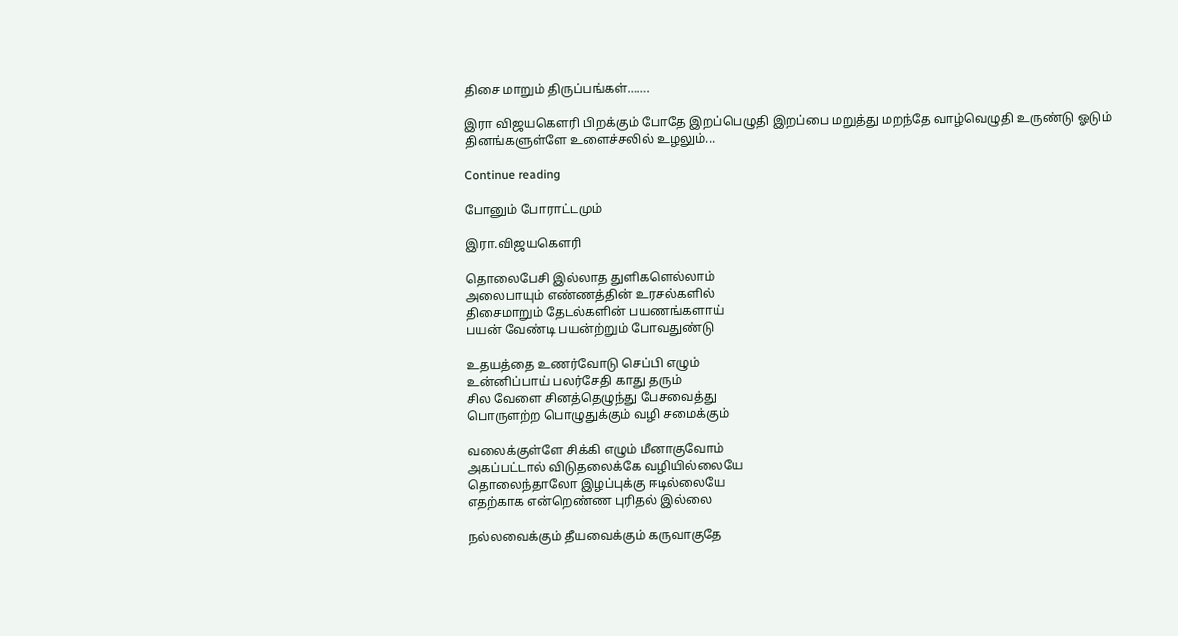திசை மாறும் திருப்பங்கள்…….

இரா விஜயகௌரி பிறக்கும் போதே இறப்பெழுதி இறப்பை மறுத்து மறந்தே வாழ்வெழுதி உருண்டு ஓடும் தினங்களுள்ளே உளைச்சலில் உழலும்...

Continue reading

போனும் போராட்டமும்

இரா.விஜயகௌரி

தொலைபேசி இல்லாத துளிகளெல்லாம்
அலைபாயும் எண்ணத்தின் உரசல்களில்
திசைமாறும் தேடல்களின் பயணங்களாய்
பயன் வேண்டி பயன்ற்றும் போவதுண்டு

உதயத்தை உணர்வோடு செப்பி எழும்
உன்னிப்பாய் பலர்சேதி காது தரும்
சில வேளை சினத்தெழுந்து பேசவைத்து
பொருளற்ற பொழுதுக்கும் வழி சமைக்கும்

வலைக்குள்ளே சிக்கி எழும் மீனாகுவோம்
அகப்பட்டால் விடுதலைக்கே வழியில்லையே
தொலைந்தாலோ இழப்புக்கு ஈடில்லையே
எதற்காக என்றெண்ண புரிதல் இல்லை

நல்லவைக்கும் தீயவைக்கும் கருவாகுதே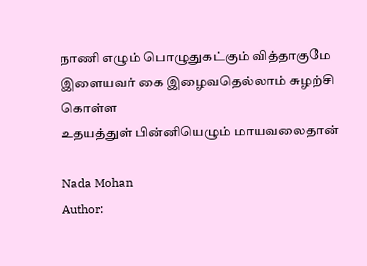நாணி எழும் பொழுதுகட்கும் வித்தாகுமே
இளையவர் கை இழைவதெல்லாம் சுழற்சி கொள்ள
உதயத்துள் பின்னியெழும் மாயவலைதான்

Nada Mohan
Author: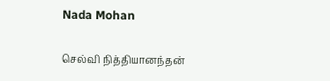Nada Mohan

செல்வி நித்தியானந்தன்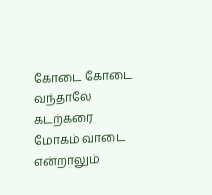கோடை கோடை வந்தாலே கடற்கரை மோகம் வாடை என்றாலும்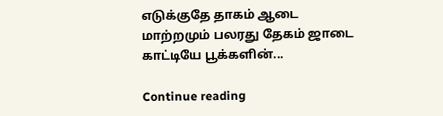எடுக்குதே தாகம் ஆடை மாற்றமும் பலரது தேகம் ஜாடை காட்டியே பூக்களின்...

Continue reading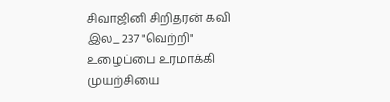சிவாஜினி சிறிதரன் கவி இல_ 237 "வெற்றி" உழைப்பை உரமாக்கி முயற்சியை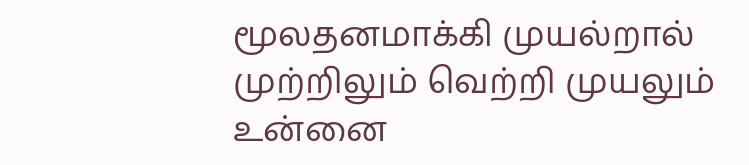மூலதனமாக்கி முயல்றால் முற்றிலும் வெற்றி முயலும் உன்னை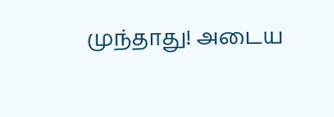முந்தாது! அடைய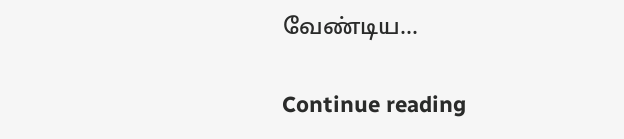வேண்டிய...

Continue reading